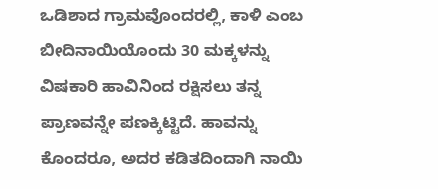ಒಡಿಶಾದ ಗ್ರಾಮವೊಂದರಲ್ಲಿ, ಕಾಳಿ ಎಂಬ ಬೀದಿನಾಯಿಯೊಂದು 30 ಮಕ್ಕಳನ್ನು ವಿಷಕಾರಿ ಹಾವಿನಿಂದ ರಕ್ಷಿಸಲು ತನ್ನ ಪ್ರಾಣವನ್ನೇ ಪಣಕ್ಕಿಟ್ಟಿದೆ. ಹಾವನ್ನು ಕೊಂದರೂ, ಅದರ ಕಡಿತದಿಂದಾಗಿ ನಾಯಿ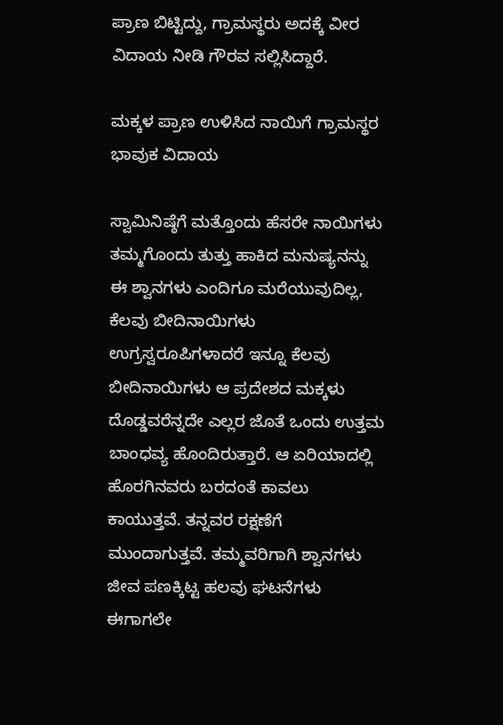ಪ್ರಾಣ ಬಿಟ್ಟಿದ್ದು, ಗ್ರಾಮಸ್ಥರು ಅದಕ್ಕೆ ವೀರ ವಿದಾಯ ನೀಡಿ ಗೌರವ ಸಲ್ಲಿಸಿದ್ದಾರೆ.

ಮಕ್ಕಳ ಪ್ರಾಣ ಉಳಿಸಿದ ನಾಯಿಗೆ ಗ್ರಾಮಸ್ಥರ ಭಾವುಕ ವಿದಾಯ

ಸ್ವಾಮಿನಿಷ್ಠೆಗೆ ಮತ್ತೊಂದು ಹೆಸರೇ ನಾಯಿಗಳು ತಮ್ಮಗೊಂದು ತುತ್ತು ಹಾಕಿದ ಮನುಷ್ಯನನ್ನು ಈ ಶ್ವಾನಗಳು ಎಂದಿಗೂ ಮರೆಯುವುದಿಲ್ಲ, ಕೆಲವು ಬೀದಿನಾಯಿಗಳು ಉಗ್ರಸ್ವರೂಪಿಗಳಾದರೆ ಇನ್ನೂ ಕೆಲವು ಬೀದಿನಾಯಿಗಳು ಆ ಪ್ರದೇಶದ ಮಕ್ಕಳು ದೊಡ್ಡವರೆನ್ನದೇ ಎಲ್ಲರ ಜೊತೆ ಒಂದು ಉತ್ತಮ ಬಾಂಧವ್ಯ ಹೊಂದಿರುತ್ತಾರೆ. ಆ ಏರಿಯಾದಲ್ಲಿ ಹೊರಗಿನವರು ಬರದಂತೆ ಕಾವಲು ಕಾಯುತ್ತವೆ. ತನ್ನವರ ರಕ್ಷಣೆಗೆ ಮುಂದಾಗುತ್ತವೆ. ತಮ್ಮವರಿಗಾಗಿ ಶ್ವಾನಗಳು ಜೀವ ಪಣಕ್ಕಿಟ್ಟ ಹಲವು ಘಟನೆಗಳು ಈಗಾಗಲೇ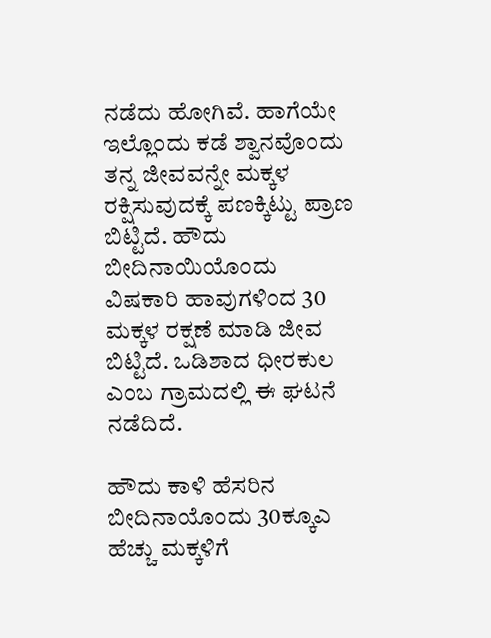ನಡೆದು ಹೋಗಿವೆ. ಹಾಗೆಯೇ ಇಲ್ಲೊಂದು ಕಡೆ ಶ್ವಾನವೊಂದು ತನ್ನ ಜೀವವನ್ನೇ ಮಕ್ಕಳ ರಕ್ಷಿಸುವುದಕ್ಕೆ ಪಣಕ್ಕಿಟ್ಟು ಪ್ರಾಣ ಬಿಟ್ಟಿದೆ. ಹೌದು ಬೀದಿನಾಯಿಯೊಂದು ವಿಷಕಾರಿ ಹಾವುಗಳಿಂದ 30 ಮಕ್ಕಳ ರಕ್ಷಣೆ ಮಾಡಿ ಜೀವ ಬಿಟ್ಟಿದೆ. ಒಡಿಶಾದ ಧೀರಕುಲ ಎಂಬ ಗ್ರಾಮದಲ್ಲಿ ಈ ಘಟನೆ ನಡೆದಿದೆ.

ಹೌದು ಕಾಳಿ ಹೆಸರಿನ ಬೀದಿನಾಯೊಂದು 30ಕ್ಕೂಎ ಹೆಚ್ಚು ಮಕ್ಕಳಿಗೆ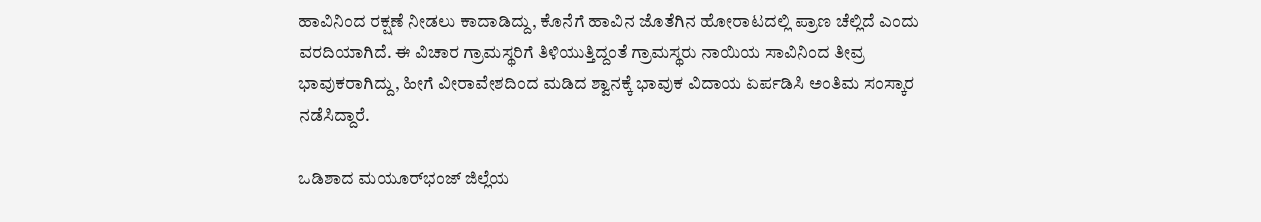ಹಾವಿನಿಂದ ರಕ್ಷಣೆ ನೀಡಲು ಕಾದಾಡಿದ್ದು, ಕೊನೆಗೆ ಹಾವಿನ ಜೊತೆಗಿನ ಹೋರಾಟದಲ್ಲಿ ಪ್ರಾಣ ಚೆಲ್ಲಿದೆ ಎಂದು ವರದಿಯಾಗಿದೆ. ಈ ವಿಚಾರ ಗ್ರಾಮಸ್ಥರಿಗೆ ತಿಳಿಯುತ್ತಿದ್ದಂತೆ ಗ್ರಾಮಸ್ಥರು ನಾಯಿಯ ಸಾವಿನಿಂದ ತೀವ್ರ ಭಾವುಕರಾಗಿದ್ದು, ಹೀಗೆ ವೀರಾವೇಶದಿಂದ ಮಡಿದ ಶ್ವಾನಕ್ಕೆ ಭಾವುಕ ವಿದಾಯ ಏರ್ಪಡಿಸಿ ಅಂತಿಮ ಸಂಸ್ಕಾರ ನಡೆಸಿದ್ದಾರೆ.

ಒಡಿಶಾದ ಮಯೂರ್‌ಭಂಜ್ ಜಿಲ್ಲೆಯ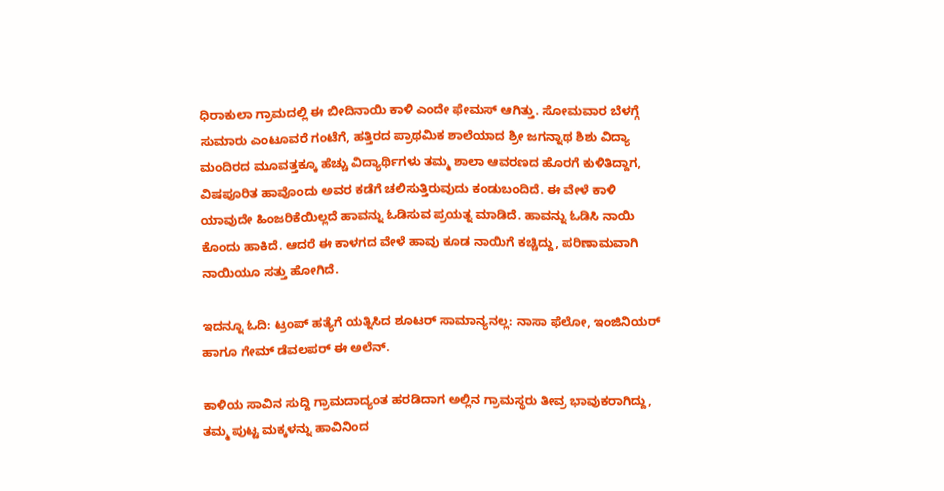ಧಿರಾಕುಲಾ ಗ್ರಾಮದಲ್ಲಿ ಈ ಬೀದಿನಾಯಿ ಕಾಳಿ ಎಂದೇ ಫೇಮಸ್ ಆಗಿತ್ತು. ಸೋಮವಾರ ಬೆಳಗ್ಗೆ ಸುಮಾರು ಎಂಟೂವರೆ ಗಂಟೆಗೆ, ಹತ್ತಿರದ ಪ್ರಾಥಮಿಕ ಶಾಲೆಯಾದ ಶ್ರೀ ಜಗನ್ನಾಥ ಶಿಶು ವಿದ್ಯಾ ಮಂದಿರದ ಮೂವತ್ತಕ್ಕೂ ಹೆಚ್ಚು ವಿದ್ಯಾರ್ಥಿಗಳು ತಮ್ಮ ಶಾಲಾ ಆವರಣದ ಹೊರಗೆ ಕುಳಿತಿದ್ದಾಗ, ವಿಷಪೂರಿತ ಹಾವೊಂದು ಅವರ ಕಡೆಗೆ ಚಲಿಸುತ್ತಿರುವುದು ಕಂಡುಬಂದಿದೆ. ಈ ವೇಳೆ ಕಾಳಿ ಯಾವುದೇ ಹಿಂಜರಿಕೆಯಿಲ್ಲದೆ ಹಾವನ್ನು ಓಡಿಸುವ ಪ್ರಯತ್ನ ಮಾಡಿದೆ. ಹಾವನ್ನು ಓಡಿಸಿ ನಾಯಿ ಕೊಂದು ಹಾಕಿದೆ. ಆದರೆ ಈ ಕಾಳಗದ ವೇಳೆ ಹಾವು ಕೂಡ ನಾಯಿಗೆ ಕಚ್ಚಿದ್ದು, ಪರಿಣಾಮವಾಗಿ ನಾಯಿಯೂ ಸತ್ತು ಹೋಗಿದೆ.

ಇದನ್ನೂ ಓದಿ: ಟ್ರಂಪ್ ಹತ್ಯೆಗೆ ಯತ್ನಿಸಿದ ಶೂಟರ್ ಸಾಮಾನ್ಯನಲ್ಲ: ನಾಸಾ ಫೆಲೋ, ಇಂಜಿನಿಯರ್ ಹಾಗೂ ಗೇಮ್ ಡೆವಲಪರ್ ಈ ಅಲೆನ್.

ಕಾಳಿಯ ಸಾವಿನ ಸುದ್ದಿ ಗ್ರಾಮದಾದ್ಯಂತ ಹರಡಿದಾಗ ಅಲ್ಲಿನ ಗ್ರಾಮಸ್ಥರು ತೀವ್ರ ಭಾವುಕರಾಗಿದ್ದು, ತಮ್ಮ ಪುಟ್ಟ ಮಕ್ಕಳನ್ನು ಹಾವಿನಿಂದ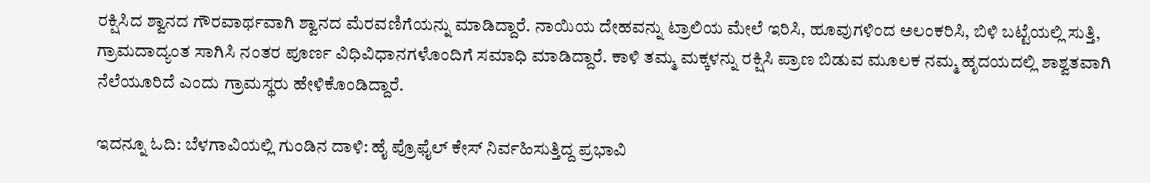ರಕ್ಷಿಸಿದ ಶ್ವಾನದ ಗೌರವಾರ್ಥವಾಗಿ ಶ್ವಾನದ ಮೆರವಣಿಗೆಯನ್ನು ಮಾಡಿದ್ದಾರೆ. ನಾಯಿಯ ದೇಹವನ್ನು ಟ್ರಾಲಿಯ ಮೇಲೆ ಇರಿಸಿ, ಹೂವುಗಳಿಂದ ಅಲಂಕರಿಸಿ, ಬಿಳಿ ಬಟ್ಟೆಯಲ್ಲಿ ಸುತ್ತಿ, ಗ್ರಾಮದಾದ್ಯಂತ ಸಾಗಿಸಿ ನಂತರ ಪೂರ್ಣ ವಿಧಿವಿಧಾನಗಳೊಂದಿಗೆ ಸಮಾಧಿ ಮಾಡಿದ್ದಾರೆ. ಕಾಳಿ ತಮ್ಮ ಮಕ್ಕಳನ್ನು ರಕ್ಷಿಸಿ ಪ್ರಾಣ ಬಿಡುವ ಮೂಲಕ ನಮ್ಮ ಹೃದಯದಲ್ಲಿ ಶಾಶ್ವತವಾಗಿ ನೆಲೆಯೂರಿದೆ ಎಂದು ಗ್ರಾಮಸ್ಥರು ಹೇಳಿಕೊಂಡಿದ್ದಾರೆ.

ಇದನ್ನೂ ಓದಿ: ಬೆಳಗಾವಿಯಲ್ಲಿ ಗುಂಡಿನ ದಾಳಿ: ಹೈ ಪ್ರೊಫೈಲ್ ಕೇಸ್ ನಿರ್ವಹಿಸುತ್ತಿದ್ದ ಪ್ರಭಾವಿ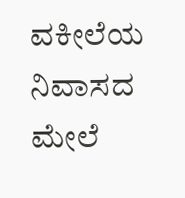ವಕೀಲೆಯ ನಿವಾಸದ ಮೇಲೆ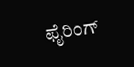ಫೈರಿಂಗ್